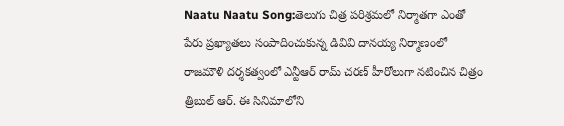Naatu Naatu Song:తెలుగు చిత్ర పరిశ్రమలో నిర్మాతగా ఎంతో పేరు ప్రఖ్యాతలు సంపాదించుకున్న డివివి దానయ్య నిర్మాణంలో రాజమౌళి దర్శకత్వంలో ఎన్టీఆర్ రామ్ చరణ్ హీరోలుగా నటించిన చిత్రం త్రిబుల్ ఆర్. ఈ సినిమాలోని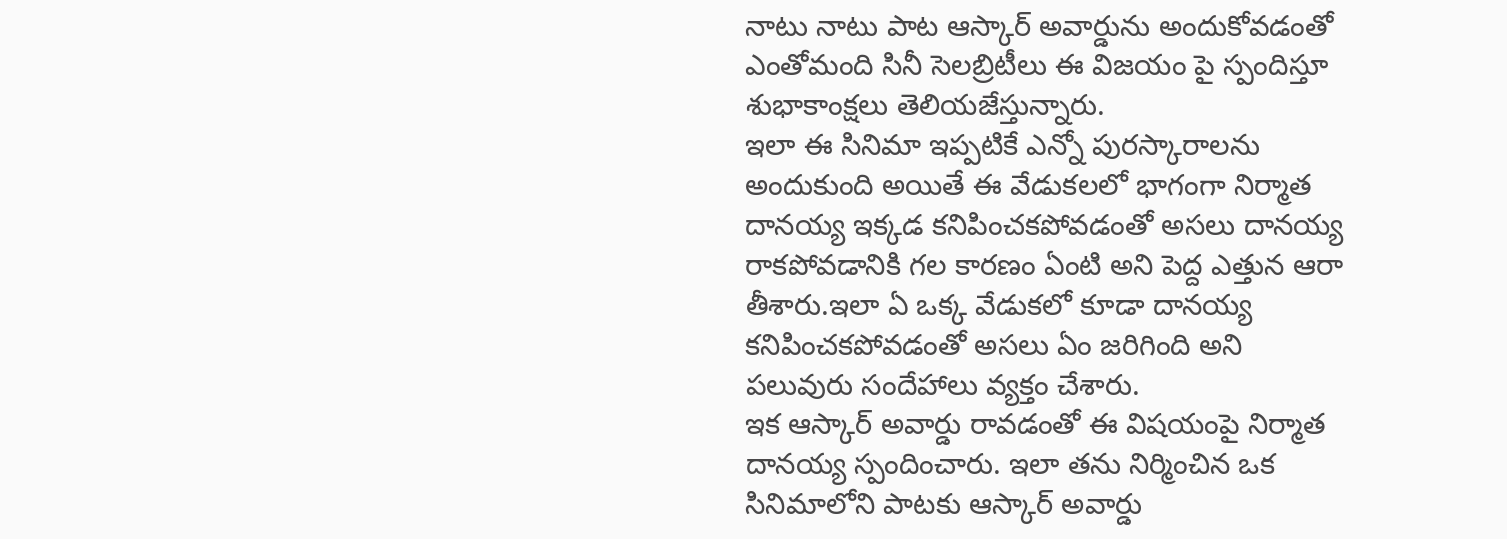నాటు నాటు పాట ఆస్కార్ అవార్డును అందుకోవడంతో ఎంతోమంది సినీ సెలబ్రిటీలు ఈ విజయం పై స్పందిస్తూ శుభాకాంక్షలు తెలియజేస్తున్నారు.
ఇలా ఈ సినిమా ఇప్పటికే ఎన్నో పురస్కారాలను అందుకుంది అయితే ఈ వేడుకలలో భాగంగా నిర్మాత దానయ్య ఇక్కడ కనిపించకపోవడంతో అసలు దానయ్య రాకపోవడానికి గల కారణం ఏంటి అని పెద్ద ఎత్తున ఆరా తీశారు.ఇలా ఏ ఒక్క వేడుకలో కూడా దానయ్య కనిపించకపోవడంతో అసలు ఏం జరిగింది అని పలువురు సందేహాలు వ్యక్తం చేశారు.
ఇక ఆస్కార్ అవార్డు రావడంతో ఈ విషయంపై నిర్మాత దానయ్య స్పందించారు. ఇలా తను నిర్మించిన ఒక సినిమాలోని పాటకు ఆస్కార్ అవార్డు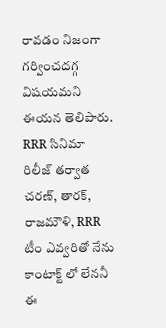రావడం నిజంగా గర్వించదగ్గ విషయమని ఈయన తెలిపారు. RRR సినిమా రిలీజ్ తర్వాత చరణ్, తారక్, రాజమౌళి, RRR టీం ఎవ్వరితో నేను కాంటాక్ట్ లో లేననీ ఈ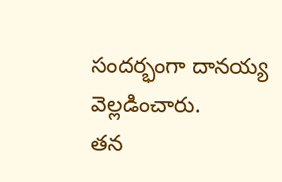సందర్భంగా దానయ్య వెల్లడించారు.
తన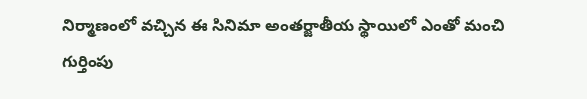నిర్మాణంలో వచ్చిన ఈ సినిమా అంతర్జాతీయ స్థాయిలో ఎంతో మంచి గుర్తింపు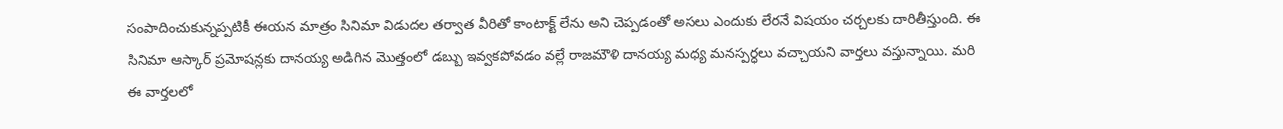సంపాదించుకున్నప్పటికీ ఈయన మాత్రం సినిమా విడుదల తర్వాత వీరితో కాంటాక్ట్ లేను అని చెప్పడంతో అసలు ఎందుకు లేరనే విషయం చర్చలకు దారితీస్తుంది. ఈ సినిమా ఆస్కార్ ప్రమోషన్లకు దానయ్య అడిగిన మొత్తంలో డబ్బు ఇవ్వకపోవడం వల్లే రాజమౌళి దానయ్య మధ్య మనస్పర్ధలు వచ్చాయని వార్తలు వస్తున్నాయి. మరి ఈ వార్తలలో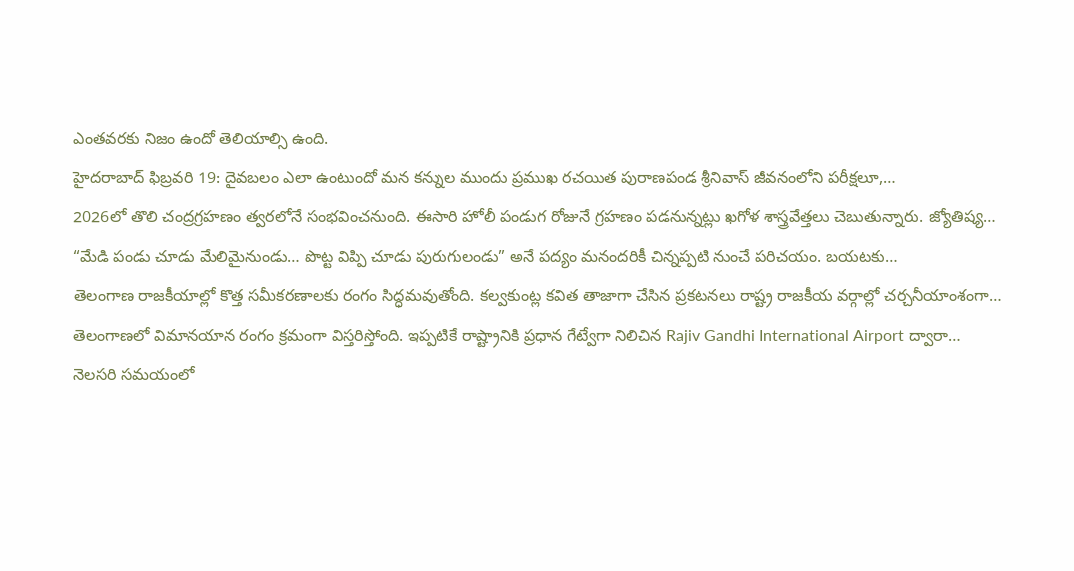ఎంతవరకు నిజం ఉందో తెలియాల్సి ఉంది.
హైదరాబాద్ ఫిబ్రవరి 19: దైవబలం ఎలా ఉంటుందో మన కన్నుల ముందు ప్రముఖ రచయిత పురాణపండ శ్రీనివాస్ జీవనంలోని పరీక్షలూ,…
2026లో తొలి చంద్రగ్రహణం త్వరలోనే సంభవించనుంది. ఈసారి హోలీ పండుగ రోజునే గ్రహణం పడనున్నట్లు ఖగోళ శాస్త్రవేత్తలు చెబుతున్నారు. జ్యోతిష్య…
“మేడి పండు చూడు మేలిమైనుండు… పొట్ట విప్పి చూడు పురుగులండు” అనే పద్యం మనందరికీ చిన్నప్పటి నుంచే పరిచయం. బయటకు…
తెలంగాణ రాజకీయాల్లో కొత్త సమీకరణాలకు రంగం సిద్ధమవుతోంది. కల్వకుంట్ల కవిత తాజాగా చేసిన ప్రకటనలు రాష్ట్ర రాజకీయ వర్గాల్లో చర్చనీయాంశంగా…
తెలంగాణలో విమానయాన రంగం క్రమంగా విస్తరిస్తోంది. ఇప్పటికే రాష్ట్రానికి ప్రధాన గేట్వేగా నిలిచిన Rajiv Gandhi International Airport ద్వారా…
నెలసరి సమయంలో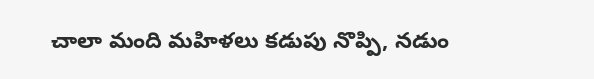చాలా మంది మహిళలు కడుపు నొప్పి, నడుం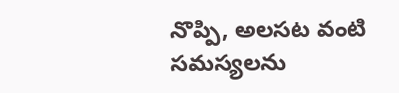నొప్పి, అలసట వంటి సమస్యలను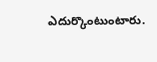ఎదుర్కొంటుంటారు.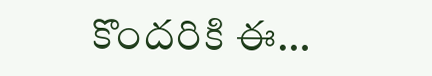కొందరికి ఈ…